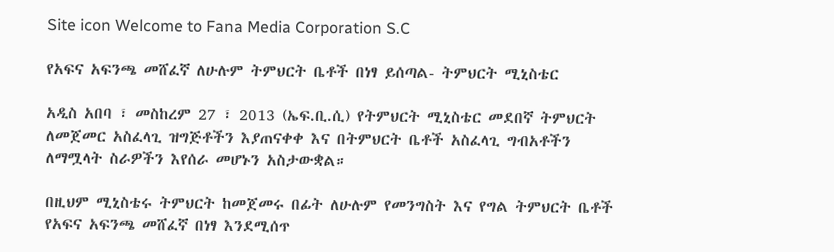Site icon Welcome to Fana Media Corporation S.C

የአፍና አፍንጫ መሸፈኛ ለሁሉም ትምህርት ቤቶች በነፃ ይሰጣል- ትምህርት ሚኒስቴር

አዲስ አበባ ፣ መስከረም 27 ፣ 2013 (ኤፍ.ቢ.ሲ) የትምህርት ሚኒስቴር መደበኛ ትምህርት ለመጀመር አስፈላጊ ዝግጅቶችን እያጠናቀቀ እና በትምህርት ቤቶች አስፈላጊ ግብአቶችን ለማሟላት ስራዎችን እየሰራ መሆኑን አስታውቋል።

በዚህም ሚኒስቴሩ ትምህርት ከመጀመሩ በፊት ለሁሉም የመንግስት እና የግል ትምህርት ቤቶች የአፍና አፍንጫ መሸፈኛ በነፃ እንደሚሰጥ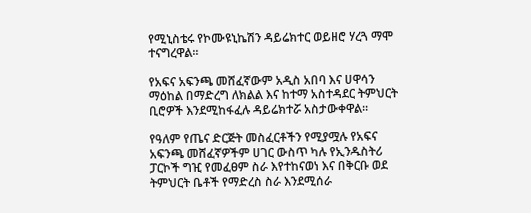የሚኒስቴሩ የኮሙዩኒኬሽን ዳይሬክተር ወይዘሮ ሃረጓ ማሞ ተናግረዋል።

የአፍና አፍንጫ መሸፈኛውም አዲስ አበባ እና ሀዋሳን ማዕከል በማድረግ ለክልል እና ከተማ አስተዳደር ትምህርት ቢሮዎች እንደሚከፋፈሉ ዳይሬክተሯ አስታውቀዋል።

የዓለም የጤና ድርጅት መስፈርቶችን የሚያሟሉ የአፍና አፍንጫ መሸፈኛዎችም ሀገር ውስጥ ካሉ የኢንዱስትሪ ፓርኮች ግዢ የመፈፀም ስራ እየተከናወነ እና በቅርቡ ወደ ትምህርት ቤቶች የማድረስ ስራ እንደሚሰራ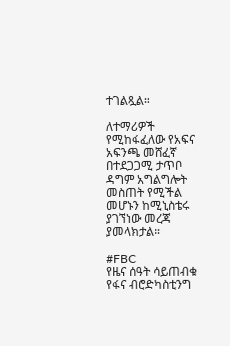ተገልጿል።

ለተማሪዎች የሚከፋፈለው የአፍና አፍንጫ መሸፈኛ በተደጋጋሚ ታጥቦ ዳግም አግልግሎት መስጠት የሚችል መሆኑን ከሚኒስቴሩ ያገኘነው መረጃ ያመላክታል።

#FBC
የዜና ሰዓት ሳይጠብቁ የፋና ብሮድካስቲንግ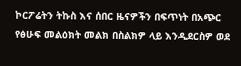ኮርፖሬትን ትኩስ እና ሰበር ዜናዎችን በፍጥነት በአጭር የፅሁፍ መልዕክት መልክ በስልክዎ ላይ እንዲደርስዎ ወደ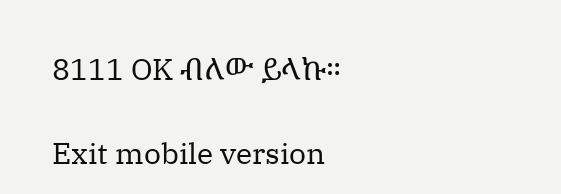8111 OK ብለው ይላኩ።

Exit mobile version